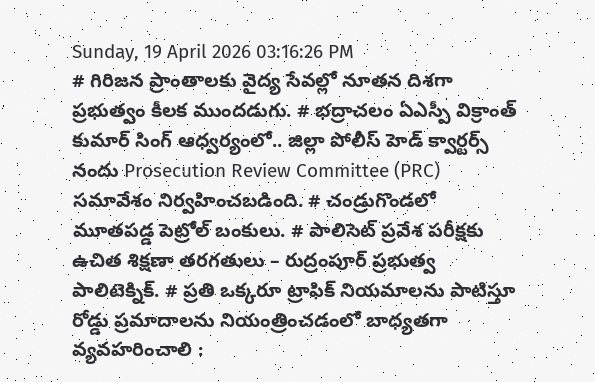Sunday, 19 April 2026 03:16:26 PM
# గిరిజన ప్రాంతాలకు వైద్య సేవల్లో నూతన దిశగా ప్రభుత్వం కీలక ముందడుగు. # భద్రాచలం ఏఎస్పీ విక్రాంత్ కుమార్ సింగ్ ఆధ్వర్యంలో.. జిల్లా పోలీస్ హెడ్ క్వార్టర్స్ నందు Prosecution Review Committee (PRC) సమావేశం నిర్వహించబడింది. # చండ్రుగొండలో మూతపడ్డ పెట్రోల్ బంకులు. # పాలిసెట్ ప్రవేశ పరీక్షకు ఉచిత శిక్షణా తరగతులు – రుద్రంపూర్ ప్రభుత్వ పాలిటెక్నిక్. # ప్రతి ఒక్కరూ ట్రాఫిక్ నియమాలను పాటిస్తూ రోడ్డు ప్రమాదాలను నియంత్రించడంలో బాధ్యతగా వ్యవహరించాలి :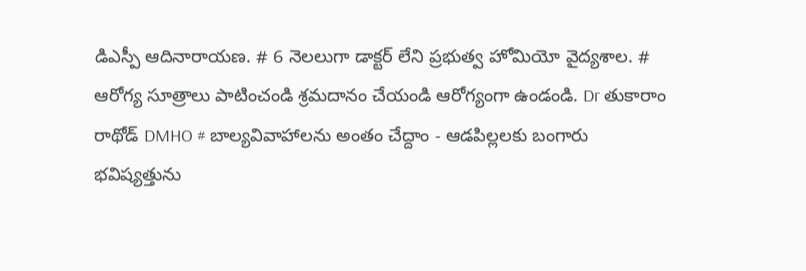డిఎస్పీ ఆదినారాయణ. # 6 నెలలుగా డాక్టర్ లేని ప్రభుత్వ హోమియో వైద్యశాల. # ఆరోగ్య సూత్రాలు పాటించండి శ్రమదానం చేయండి ఆరోగ్యంగా ఉండండి. Dr తుకారాం రాథోడ్ DMHO # బాల్యవివాహాలను అంతం చేద్దాం - ఆడపిల్లలకు బంగారు భవిష్యత్తును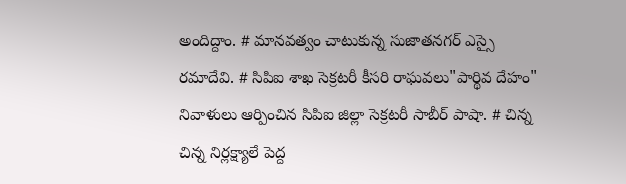అందిద్దాం. # మానవత్వం చాటుకున్న సుజాతనగర్ ఎస్సై రమాదేవి. # సిపిఐ శాఖ సెక్రటరీ కీసరి రాఘవలు"పార్థివ దేహం" నివాళులు ఆర్పించిన సిపిఐ జిల్లా సెక్రటరీ సాబీర్ పాషా. # చిన్న చిన్న నిర్లక్ష్యాలే పెద్ద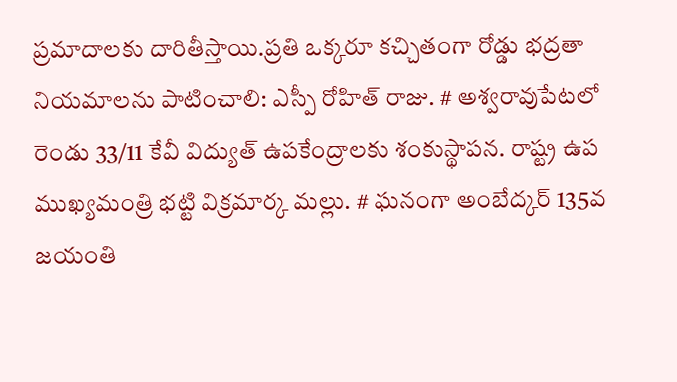ప్రమాదాలకు దారితీస్తాయి.ప్రతి ఒక్కరూ కచ్చితంగా రోడ్డు భద్రతా నియమాలను పాటించాలి: ఎస్పీ రోహిత్ రాజు. # అశ్వరావుపేటలో రెండు 33/11 కేవీ విద్యుత్ ఉపకేంద్రాలకు శంకుస్థాపన. రాష్ట్ర ఉప ముఖ్యమంత్రి భట్టి విక్రమార్క మల్లు. # ఘనంగా అంబేద్కర్ 135వ జయంతి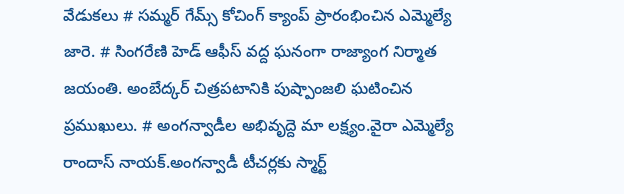వేడుకలు # సమ్మర్ గేమ్స్ కోచింగ్ క్యాంప్ ప్రారంభించిన ఎమ్మెల్యే జారె. # సింగరేణి హెడ్ ఆఫీస్ వద్ద ఘనంగా రాజ్యాంగ నిర్మాత జయంతి. అంబేద్కర్ చిత్రపటానికి పుష్పాంజలి ఘటించిన ప్రముఖులు. # అంగన్వాడీల అభివృద్దె మా లక్ష్యం.వైరా ఎమ్మెల్యే రాందాస్ నాయక్.అంగన్వాడీ టీచర్లకు స్మార్ట్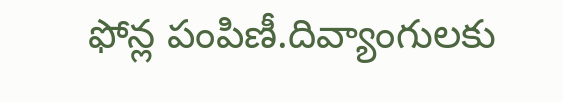ఫోన్ల పంపిణీ.దివ్యాంగులకు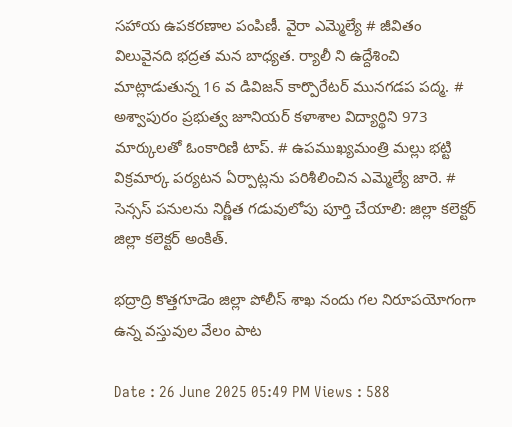సహాయ ఉపకరణాల పంపిణీ. వైరా ఎమ్మెల్యే # జీవితం విలువైనది భద్రత మన బాధ్యత. ర్యాలీ ని ఉద్దేశించి మాట్లాడుతున్న 16 వ డివిజన్ కార్పొరేటర్ మునగడప పద్మ. # అశ్వాపురం ప్రభుత్వ జూనియర్ కళాశాల విద్యార్థిని 973 మార్కులతో ఓంకారిణి టాప్. # ఉపముఖ్యమంత్రి మల్లు భట్టి విక్రమార్క పర్యటన ఏర్పాట్లను పరిశీలించిన ఎమ్మెల్యే జారె. # సెన్సస్ పనులను నిర్ణీత గడువులోపు పూర్తి చేయాలి: జిల్లా కలెక్టర్ జిల్లా కలెక్టర్ అంకిత్.

భద్రాద్రి కొత్తగూడెం జిల్లా పోలీస్ శాఖ నందు గల నిరూపయోగంగా ఉన్న వస్తువుల వేలం పాట

Date : 26 June 2025 05:49 PM Views : 588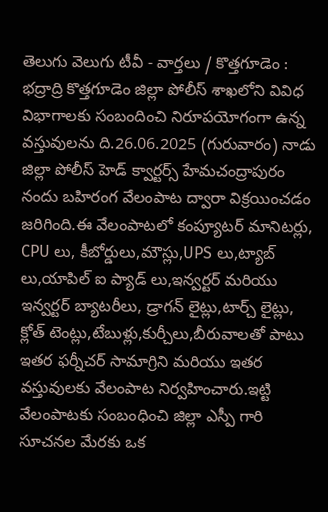తెలుగు వెలుగు టీవీ - వార్తలు / కొత్తగూడెం : భద్రాద్రి కొత్తగూడెం జిల్లా పోలీస్ శాఖలోని వివిధ విభాగాలకు సంబందించి నిరూపయోగంగా ఉన్న వస్తువులను ది.26.06.2025 (గురువారం) నాడు జిల్లా పోలీస్ హెడ్ క్వార్టర్స్ హేమచంద్రాపురం నందు బహిరంగ వేలంపాట ద్వారా విక్రయించడం జరిగింది.ఈ వేలంపాటలో కంప్యూటర్ మానిటర్లు, CPU లు, కీబోర్డులు,మౌస్లు,UPS లు,ట్యాబ్ లు,యాపిల్ ఐ ప్యాడ్ లు,ఇన్వర్టర్ మరియు ఇన్వర్టర్ బ్యాటరీలు, డ్రాగన్ లైట్లు,టార్చ్ లైట్లు, క్లోత్ టెంట్లు,టేబుళ్లు,కుర్చీలు,బీరువాలతో పాటు ఇతర ఫర్నీచర్ సామాగ్రిని మరియు ఇతర వస్తువులకు వేలంపాట నిర్వహించారు.ఇట్టి వేలంపాటకు సంబంధించి జిల్లా ఎస్పీ గారి సూచనల మేరకు ఒక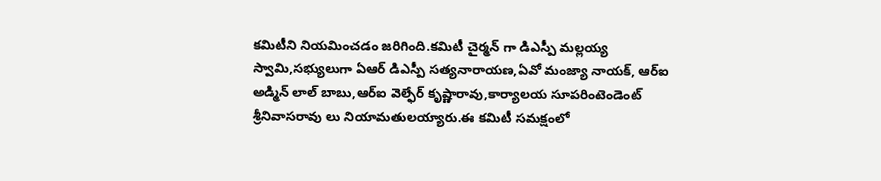కమిటీని నియమించడం జరిగింది.కమిటీ చైర్మన్ గా డిఎస్పీ మల్లయ్య స్వామి,సభ్యులుగా ఏఆర్ డిఎస్పీ సత్యనారాయణ,ఏవో మంజ్యా నాయక్, ఆర్ఐ అడ్మిన్ లాల్ బాబు,ఆర్ఐ వెల్ఫేర్ కృష్ణారావు,కార్యాలయ సూపరింటెండెంట్ శ్రీనివాసరావు లు నియామతులయ్యారు.ఈ కమిటీ సమక్షంలో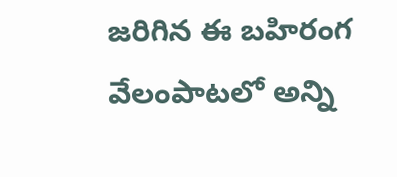జరిగిన ఈ బహిరంగ వేలంపాటలో అన్ని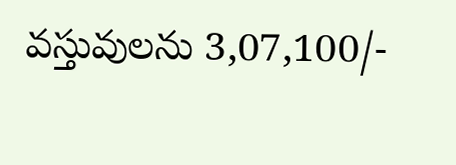వస్తువులను 3,07,100/-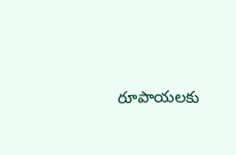రూపాయలకు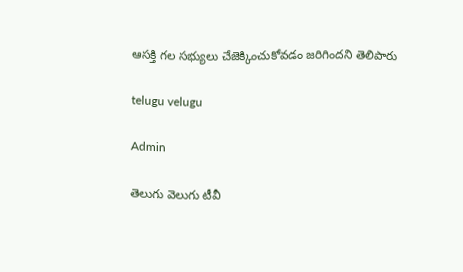ఆసక్తి గల సభ్యులు చేజెక్కించుకోవడం జరిగిందని తెలిపారు

telugu velugu

Admin

తెలుగు వెలుగు టీవీ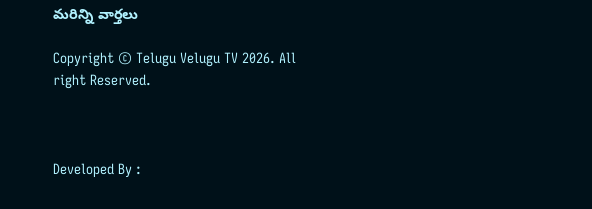మరిన్ని వార్తలు

Copyright © Telugu Velugu TV 2026. All right Reserved.



Developed By :